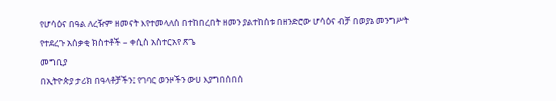የሆሳዕና በዓል ለረዥም ዘመናት እየተመላለሰ በተከበረበት ዘመን ያልተከሰቱ በዘንድሮው ሆሳዕና ብቻ በወያኔ መንግሥት የተደረጉ አሰቃቂ ክስተቶች – ቀሲስ አስተርአየ ጽጌ
መግቢያ
በኢትዮጵያ ታሪክ በዓላቶቻችን፤ የገባር ወንዞችን ውሀ እያግበሰበሰ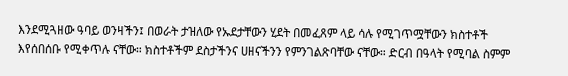እንደሚጓዘው ዓባይ ወንዛችን፤ በወራት ታዝለው የኡደታቸውን ሂደት በመፈጸም ላይ ሳሉ የሚገጥሟቸውን ክስተቶች እየሰበሰቡ የሚቀጥሉ ናቸው። ክስተቶችም ደስታችንና ሀዘናችንን የምንገልጽባቸው ናቸው። ድርብ በዓላት የሚባል ስምም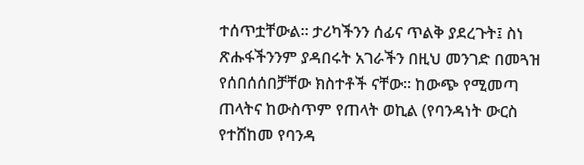ተሰጥቷቸውል። ታሪካችንን ሰፊና ጥልቅ ያደረጉት፤ ስነ ጽሑፋችንንም ያዳበሩት አገራችን በዚህ መንገድ በመጓዝ የሰበሰሰበቻቸው ክስተቶች ናቸው። ከውጭ የሚመጣ ጠላትና ከውስጥም የጠላት ወኪል (የባንዳነት ውርስ የተሸከመ የባንዳ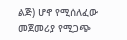ልጅ) ሆኖ የሚሰለፈው መጀመሪያ የሚጋጭ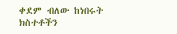ቀደም ብለው ከነበሩት ክስተቶችን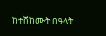ከተሸከሙት በዓላት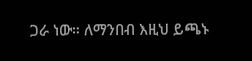ጋራ ነው። ለማንበብ እዚህ ይጫኑ